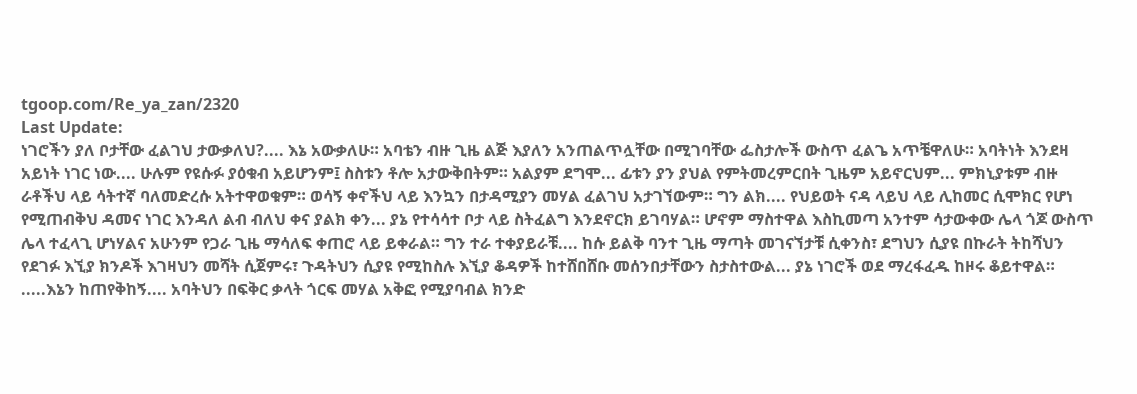tgoop.com/Re_ya_zan/2320
Last Update:
ነገሮችን ያለ ቦታቸው ፈልገህ ታውቃለህ?.... እኔ አውቃለሁ። አባቴን ብዙ ጊዜ ልጅ እያለን አንጠልጥሏቸው በሚገባቸው ፌስታሎች ውስጥ ፈልጌ አጥቼዋለሁ። አባትነት እንደዛ አይነት ነገር ነው.... ሁሉም የዩሱፉ ያዕቁብ አይሆንም፤ ስስቱን ቶሎ አታውቅበትም። አልያም ደግሞ... ፊቱን ያን ያህል የምትመረምርበት ጊዜም አይኖርህም... ምክኒያቱም ብዙ ራቶችህ ላይ ሳትተኛ ባለመድረሱ አትተዋወቁም። ወሳኝ ቀኖችህ ላይ እንኳን በታዳሚያን መሃል ፈልገህ አታገኘውም። ግን ልክ.... የህይወት ናዳ ላይህ ላይ ሊከመር ሲሞክር የሆነ የሚጠብቅህ ዳመና ነገር እንዳለ ልብ ብለህ ቀና ያልክ ቀን... ያኔ የተሳሳተ ቦታ ላይ ስትፈልግ እንደኖርክ ይገባሃል። ሆኖም ማስተዋል እስኪመጣ አንተም ሳታውቀው ሌላ ጎጆ ውስጥ ሌላ ተፈላጊ ሆነሃልና አሁንም የጋራ ጊዜ ማሳለፍ ቀጠሮ ላይ ይቀራል። ግን ተራ ተቀያይራቹ.... ከሱ ይልቅ ባንተ ጊዜ ማጣት መገናኘታቹ ሲቀንስ፣ ደግህን ሲያዩ በኩራት ትከሻህን የደገፉ እኚያ ክንዶች እገዛህን መሻት ሲጀምሩ፣ ጉዳትህን ሲያዩ የሚከስሉ እኚያ ቆዳዎች ከተሸበሸቡ መሰንበታቸውን ስታስተውል... ያኔ ነገሮች ወደ ማረፋፈዱ ከዞሩ ቆይተዋል።
.....እኔን ከጠየቅከኝ.... አባትህን በፍቅር ቃላት ጎርፍ መሃል አቅፎ የሚያባብል ክንድ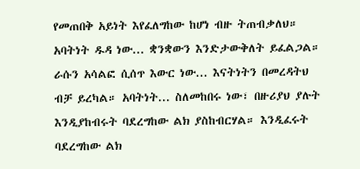የመጠበቅ አይነት እየፈለግከው ከሆነ ብዙ ትጠብቃለህ። አባትነት ዱዳ ነው... ቋንቋውን እንድታውቅለት ይፈልጋል። ራሱን አሳልፎ ሲሰጥ እውር ነው... እናትነትን በመረዳትህ ብቻ ይረካል። አባትነት... ስለመከበሩ ነው፣ በዙሪያህ ያሉት እንዲያከብሩት ባደረግከው ልክ ያስከብርሃል። እንዲፈሩት ባደረግከው ልክ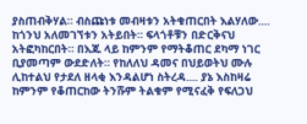ያስጠብቅሃል። ብስጩነቱ መብዛቱን አትቁጠርበት እልሃለው.... ከጎንህ አለመገኘቱን አትይበት። ፍላጎቶቹን በድርቅናህ አትፎካከርበት። በእጁ ላይ ከምንም የማትቆጠር ደካማ ነገር ቢያመጣም ውደድለት። የከለለህ ዳመና በህይወትህ ሙሉ ሊከተልህ የታደለ ዘላቂ እንዳልሆነ ስትረዳ.... ያኔ እስከዛሬ ከምንም የቆጠርከው ትንሹም ትልቁም የሚናፈቅ የፍለጋህ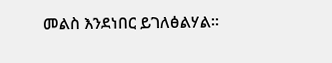መልስ እንደነበር ይገለፅልሃል።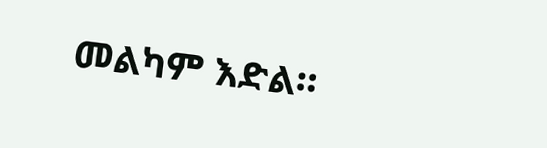መልካም እድል።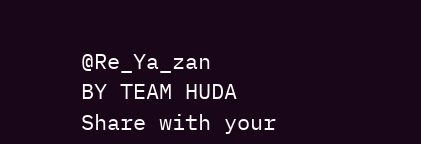@Re_Ya_zan
BY TEAM HUDA
Share with your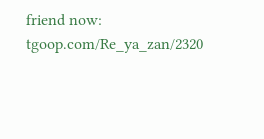friend now:
tgoop.com/Re_ya_zan/2320